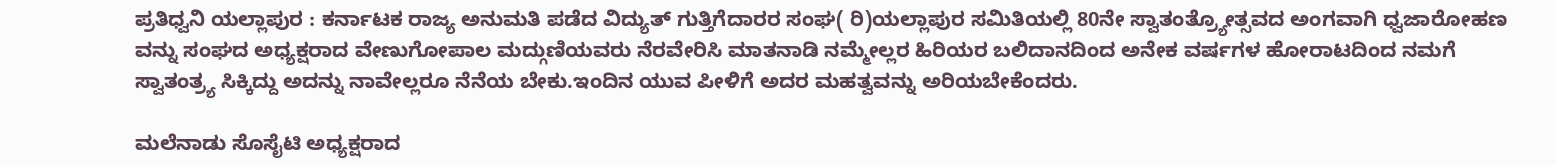ಪ್ರತಿಧ್ವನಿ ಯಲ್ಲಾಪುರ : ಕರ್ನಾಟಕ ರಾಜ್ಯ ಅನುಮತಿ ಪಡೆದ ವಿದ್ಯುತ್ ಗುತ್ತಿಗೆದಾರರ ಸಂಘ( ರಿ)ಯಲ್ಲಾಪುರ ಸಮಿತಿಯಲ್ಲಿ 80ನೇ ಸ್ವಾತಂತ್ರ್ಯೋತ್ಸವದ ಅಂಗವಾಗಿ ಧ್ವಜಾರೋಹಣ ವನ್ನು ಸಂಘದ ಅಧ್ಯಕ್ಷರಾದ ವೇಣುಗೋಪಾಲ ಮದ್ಗುಣಿಯವರು ನೆರವೇರಿಸಿ ಮಾತನಾಡಿ ನಮ್ಮೇಲ್ಲರ ಹಿರಿಯರ ಬಲಿದಾನದಿಂದ ಅನೇಕ ವರ್ಷಗಳ ಹೋರಾಟದಿಂದ ನಮಗೆ ಸ್ವಾತಂತ್ರ್ಯ ಸಿಕ್ಕಿದ್ದು ಅದನ್ನು ನಾವೇಲ್ಲರೂ ನೆನೆಯ ಬೇಕು.ಇಂದಿನ ಯುವ ಪೀಳಿಗೆ ಅದರ ಮಹತ್ವವನ್ನು ಅರಿಯಬೇಕೆಂದರು.

ಮಲೆನಾಡು ಸೊಸೈಟಿ ಅಧ್ಯಕ್ಷರಾದ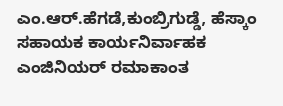ಎಂ.ಆರ್.ಹೆಗಡೆ,ಕುಂಬ್ರಿಗುಡ್ಡೆ, ಹೆಸ್ಕಾಂ ಸಹಾಯಕ ಕಾರ್ಯನಿರ್ವಾಹಕ ಎಂಜಿನಿಯರ್ ರಮಾಕಾಂತ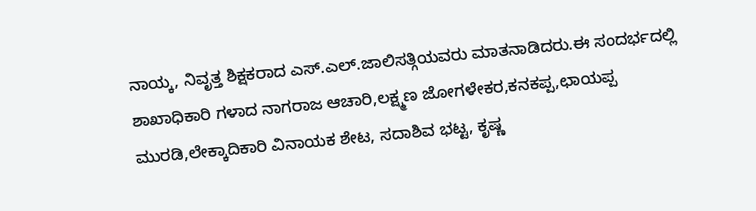ನಾಯ್ಕ, ನಿವೃತ್ತ ಶಿಕ್ಷಕರಾದ ಎಸ್.ಎಲ್.ಜಾಲಿಸತ್ಗಿಯವರು ಮಾತನಾಡಿದರು.ಈ ಸಂದರ್ಭದಲ್ಲಿ ಶಾಖಾಧಿಕಾರಿ ಗಳಾದ ನಾಗರಾಜ ಆಚಾರಿ,ಲಕ್ಷ್ಮಣ ಜೋಗಳೇಕರ,ಕನಕಪ್ಪ,ಛಾಯಪ್ಪ ಮುರಡಿ,ಲೇಕ್ಕಾದಿಕಾರಿ ವಿನಾಯಕ ಶೇಟ, ಸದಾಶಿವ ಭಟ್ಟ, ಕೃಷ್ಣ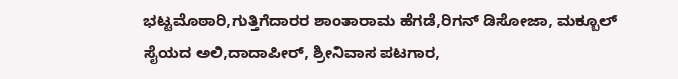ಭಟ್ಟಮೊಠಾರಿ,ಗುತ್ತಿಗೆದಾರರ ಶಾಂತಾರಾಮ ಹೆಗಡೆ,ರಿಗನ್ ಡಿಸೋಜಾ, ಮಕ್ಬೂಲ್ ಸೈಯದ ಅಲಿ,ದಾದಾಪೀರ್, ಶ್ರೀನಿವಾಸ ಪಟಗಾರ,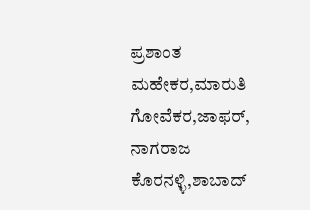ಪ್ರಶಾಂತ ಮಹೇಕರ,ಮಾರುತಿ ಗೋವೆಕರ,ಜಾಫರ್, ನಾಗರಾಜ ಕೊರನಳ್ಳಿ,ಶಾಬಾದ್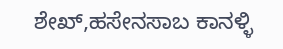ಶೇಖ್,ಹಸೇನಸಾಬ ಕಾನಳ್ಳಿ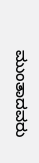ಮುಂತಾದವರು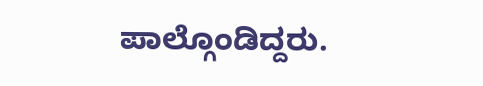ಪಾಲ್ಗೊಂಡಿದ್ದರು.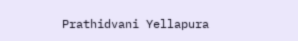Prathidvani Yellapura